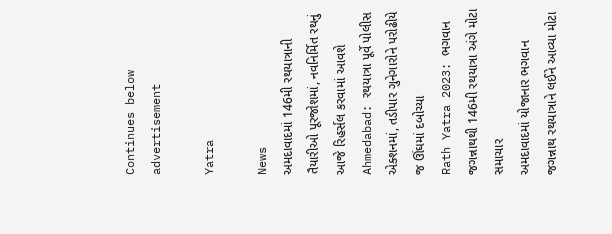Continues below advertisement

Yatra

News
અમદાવાદમાં 146મી રથયાત્રાની તૈયારીઓ પૂરજોશમાં, નવનિર્મિત રથનું આજે રિહર્સલ કરવામાં આવશે
Ahmedabad: રથયાત્રા પૂર્વે પોલીસ એક્શનમાં, તડીપાર ગુનેગારોને પરોઢીયે જ ઊંઘમાં દબોચ્યા
Rath Yatra 2023: ભગવાન જગન્નાથથી 146મી રથયાત્રા અંગે મોટા સમાચાર
અમદાવાદમાં યોજાનાર ભગવાન જગન્નાથ રથયાત્રાને લઈને આવ્યા મોટા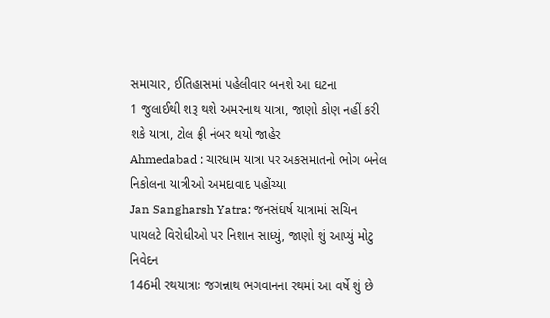સમાચાર, ઈતિહાસમાં પહેલીવાર બનશે આ ઘટના
1 જુલાઈથી શરૂ થશે અમરનાથ યાત્રા, જાણો કોણ નહીં કરી શકે યાત્રા, ટોલ ફ્રી નંબર થયો જાહેર
Ahmedabad : ચારધામ યાત્રા પર અકસમાતનો ભોગ બનેલ નિકોલના યાત્રીઓ અમદાવાદ પહોંચ્યા
Jan Sangharsh Yatra: જનસંઘર્ષ યાત્રામાં સચિન પાયલટે વિરોધીઓ પર નિશાન સાધ્યું, જાણો શું આપ્યું મોટુ નિવેદન
146મી રથયાત્રાઃ જગન્નાથ ભગવાનના રથમાં આ વર્ષે શું છે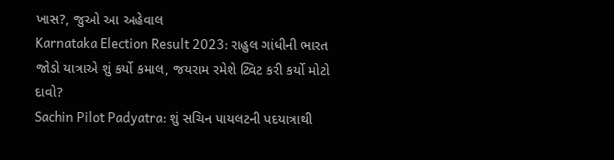ખાસ?, જુઓ આ અહેવાલ
Karnataka Election Result 2023: રાહુલ ગાંધીની ભારત જોડો યાત્રાએ શું કર્યો કમાલ, જયરામ રમેશે ટ્વિટ કરી કર્યો મોટો દાવો?
Sachin Pilot Padyatra: શું સચિન પાયલટની પદયાત્રાથી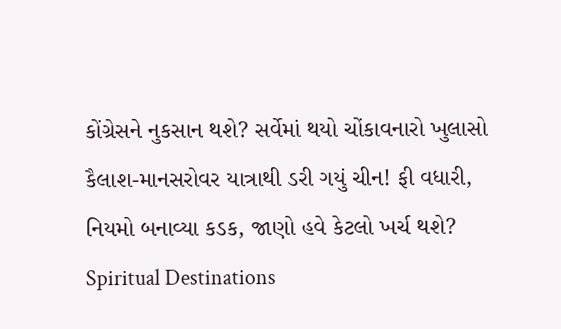કોંગ્રેસને નુકસાન થશે? સર્વેમાં થયો ચોંકાવનારો ખુલાસો
કૈલાશ-માનસરોવર યાત્રાથી ડરી ગયું ચીન! ફી વધારી, નિયમો બનાવ્યા કડક, જાણો હવે કેટલો ખર્ચ થશે?
Spiritual Destinations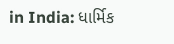in India: ધાર્મિક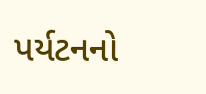પર્યટનનો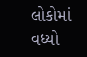લોકોમાં વધ્યો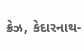ક્રેઝ, કેદારનાથ-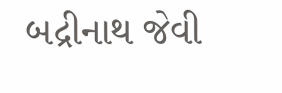બદ્રીનાથ જેવી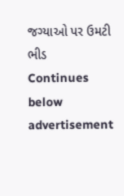જગ્યાઓ પર ઉમટી ભીડ
Continues below advertisement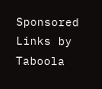Sponsored Links by Taboola